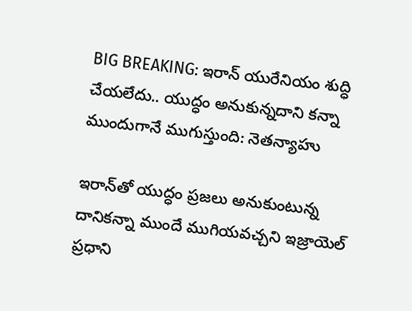BIG BREAKING: ఇరాన్‌ యురేనియం శుద్ధి చేయలేదు.. యుద్ధం అనుకున్నదాని కన్నా ముందుగానే ముగుస్తుంది: నెతన్యాహు

ఇరాన్‌తో యుద్ధం ప్రజలు అనుకుంటున్న దానికన్నా ముందే ముగియవచ్చని ఇజ్రాయెల్ ప్రధాని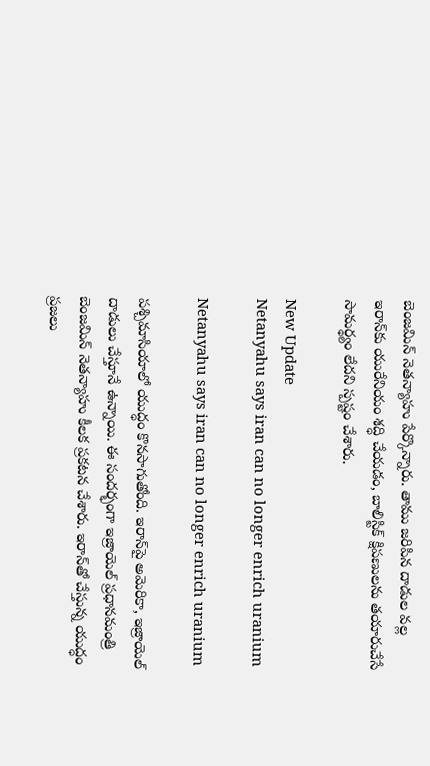బెంజమిన్ నెతన్యాహు పేర్కొన్నారు. తాము జరిపిన దాడుల వల్ల ఇరాన్‌కు యురేనియం శద్ధి చేయడం, బాలిస్టిక్ క్షిపణులను తయారుచేసే సామర్థ్యం లేదని స్పష్టం చేశారు.

New Update
Netanyahu says iran can no longer enrich uranium

Netanyahu says iran can no longer enrich uranium

పశ్చిమాసియాలో యుద్ధం కొనసాగుతోంది. ఇరాన్‌పై అమెరికా, ఇజ్రాయెల్ దాడులు చేస్తూనే ఉన్నాయి. ఈ సందర్భంగా ఇజ్రాయెల్ ప్రధానమంత్రి బెంజమిన్ నెతన్యాహు కీలక ప్రకటన చేశారు. ఇరాన్‌తో చేస్తున్న యుద్ధం ప్రజలు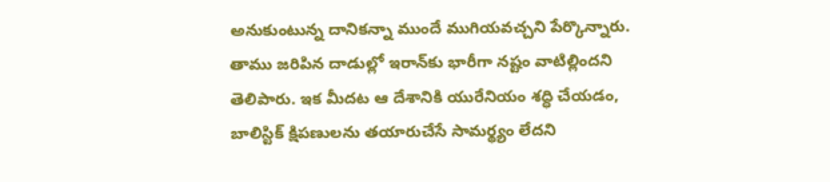అనుకుంటున్న దానికన్నా ముందే ముగియవచ్చని పేర్కొన్నారు. తాము జరిపిన దాడుల్లో ఇరాన్‌కు భారీగా నష్టం వాటిల్లిందని తెలిపారు. ఇక మీదట ఆ దేశానికి యురేనియం శద్ధి చేయడం, బాలిస్టిక్ క్షిపణులను తయారుచేసే సామర్థ్యం లేదని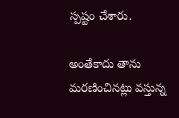స్పష్టం చేశారు.

అంతేకాదు తాను మరణించినట్లు వస్తున్న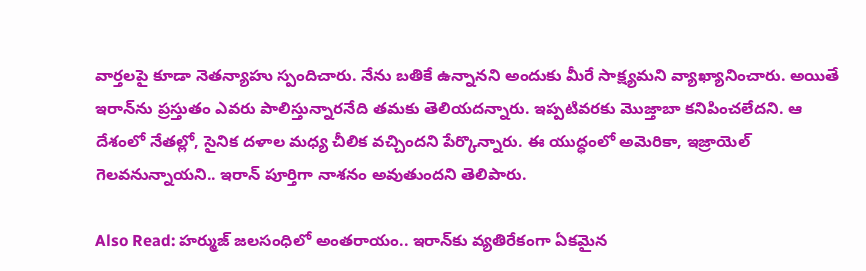వార్తలపై కూడా నెతన్యాహు స్పందిచారు. నేను బతికే ఉన్నానని అందుకు మీరే సాక్ష్యమని వ్యాఖ్యానించారు. అయితే ఇరాన్‌ను ప్రస్తుతం ఎవరు పాలిస్తున్నారనేది తమకు తెలియదన్నారు. ఇప్పటివరకు మొజ్తాబా కనిపించలేదని. ఆ దేశంలో నేతల్లో, సైనిక దళాల మధ్య చీలిక వచ్చిందని పేర్కొన్నారు. ఈ యుద్ధంలో అమెరికా, ఇజ్రాయెల్ గెలవనున్నాయని.. ఇరాన్ పూర్తిగా నాశనం అవుతుందని తెలిపారు.

Also Read: హర్ముజ్ జలసంధిలో అంతరాయం.. ఇరాన్‌కు వ్యతిరేకంగా ఏకమైన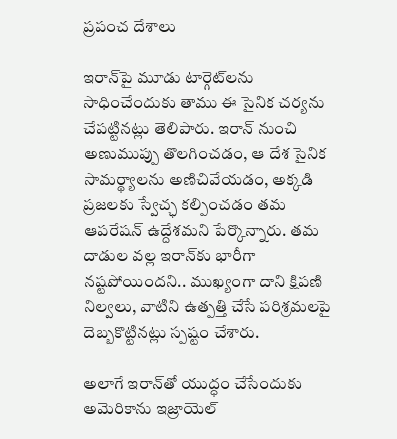ప్రపంచ దేశాలు

ఇరాన్‌పై మూడు టార్గెట్‌లను సాధించేందుకు తాము ఈ సైనిక చర్యను చేపట్టినట్లు తెలిపారు. ఇరాన్‌ నుంచి అణుముప్పు తొలగించడం, ఆ దేశ సైనిక సామర్థ్యాలను అణిచివేయడం, అక్కడి ప్రజలకు స్వేచ్ఛ కల్పించడం తమ ఆపరేషన్ ఉద్దేశమని పేర్కొన్నారు. తమ దాడుల వల్ల ఇరాన్‌కు భారీగా నష్టపోయిందని.. ముఖ్యంగా దాని క్షిపణి నిల్వలు, వాటిని ఉత్పత్తి చేసే పరిశ్రమలపై దెబ్బకొట్టినట్లు స్పష్టం చేశారు.

అలాగే ఇరాన్‌తో యుద్ధం చేసేందుకు అమెరికాను ఇజ్రాయెల్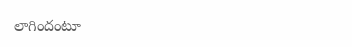లాగిందంటూ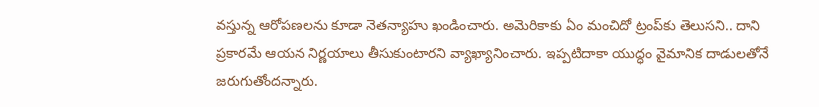వస్తున్న ఆరోపణలను కూడా నెతన్యాహు ఖండించారు. అమెరికాకు ఏం మంచిదో ట్రంప్‌కు తెలుసని.. దాని ప్రకారమే ఆయన నిర్ణయాలు తీసుకుంటారని వ్యాఖ్యానించారు. ఇప్పటిదాకా యుద్ధం వైమానిక దాడులతోనే జరుగుతోందన్నారు.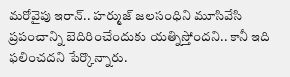మరోవైపు ఇరాన్‌.. హర్ముజ్ జలసంధిని మూసివేసి ప్రపంచాన్ని బెదిరించేందుకు యత్నిస్తోందని.. కానీ ఇది ఫలించదని పేర్కొన్నారు.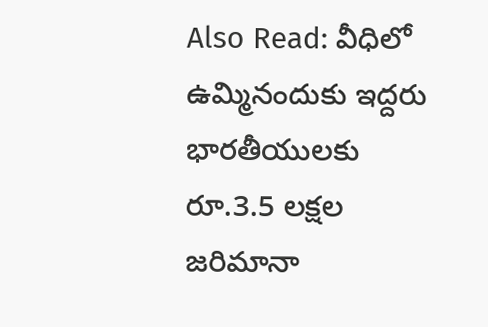Also Read: వీధిలో ఉమ్మినందుకు ఇద్దరు భారతీయులకు రూ.3.5 లక్షల జరిమానా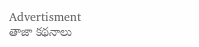Advertisment
తాజా కథనాలు